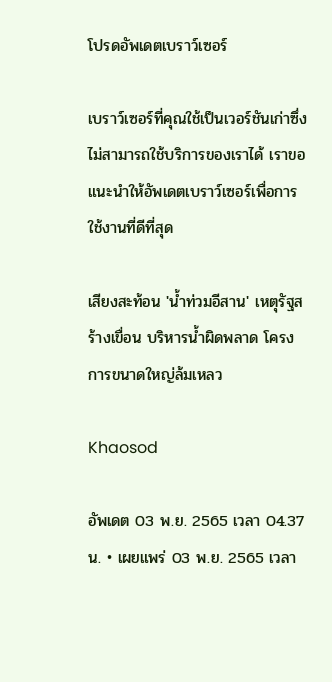โปรดอัพเดตเบราว์เซอร์

เบราว์เซอร์ที่คุณใช้เป็นเวอร์ชันเก่าซึ่งไม่สามารถใช้บริการของเราได้ เราขอแนะนำให้อัพเดตเบราว์เซอร์เพื่อการใช้งานที่ดีที่สุด

เสียงสะท้อน 'น้ำท่วมอีสาน' เหตุรัฐสร้างเขื่อน บริหารน้ำผิดพลาด โครงการขนาดใหญ่ล้มเหลว

Khaosod

อัพเดต 03 พ.ย. 2565 เวลา 04.37 น. • เผยแพร่ 03 พ.ย. 2565 เวลา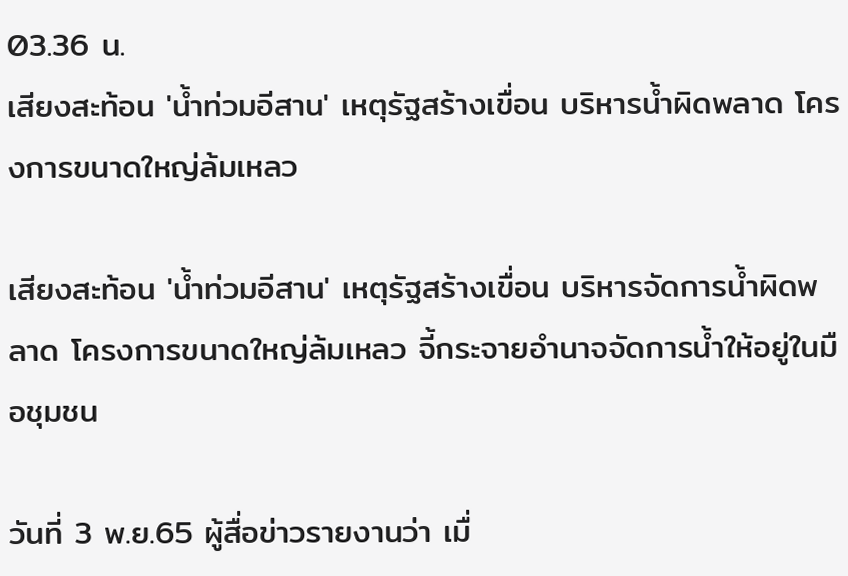03.36 น.
เสียงสะท้อน 'น้ำท่วมอีสาน' เหตุรัฐสร้างเขื่อน บริหารน้ำผิดพลาด โครงการขนาดใหญ่ล้มเหลว

เสียงสะท้อน 'น้ำท่วมอีสาน' เหตุรัฐสร้างเขื่อน บริหารจัดการน้ำผิดพลาด โครงการขนาดใหญ่ล้มเหลว จี้กระจายอำนาจจัดการน้ำให้อยู่ในมือชุมชน

วันที่ 3 พ.ย.65 ผู้สื่อข่าวรายงานว่า เมื่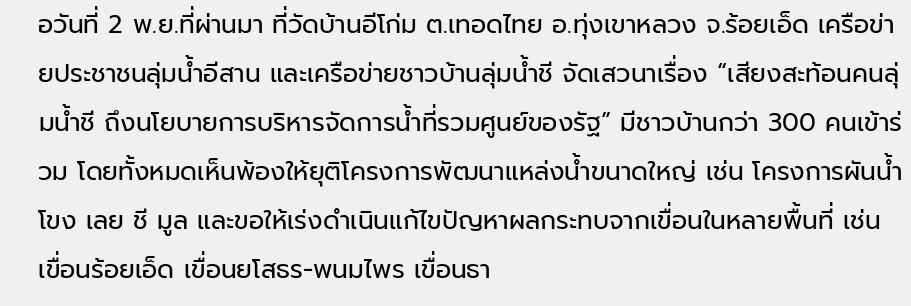อวันที่ 2 พ.ย.ที่ผ่านมา ที่วัดบ้านอีโก่ม ต.เทอดไทย อ.ทุ่งเขาหลวง จ.ร้อยเอ็ด เครือข่ายประชาชนลุ่มน้ำอีสาน และเครือข่ายชาวบ้านลุ่มน้ำชี จัดเสวนาเรื่อง “เสียงสะท้อนคนลุ่มน้ำชี ถึงนโยบายการบริหารจัดการน้ำที่รวมศูนย์ของรัฐ” มีชาวบ้านกว่า 300 คนเข้าร่วม โดยทั้งหมดเห็นพ้องให้ยุติโครงการพัฒนาแหล่งน้ำขนาดใหญ่ เช่น โครงการผันน้ำโขง เลย ชี มูล และขอให้เร่งดำเนินแก้ไขปัญหาผลกระทบจากเขื่อนในหลายพื้นที่ เช่น เขื่อนร้อยเอ็ด เขื่อนยโสธร-พนมไพร เขื่อนธา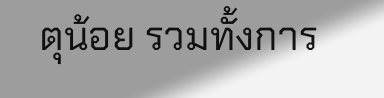ตุน้อย รวมทั้งการ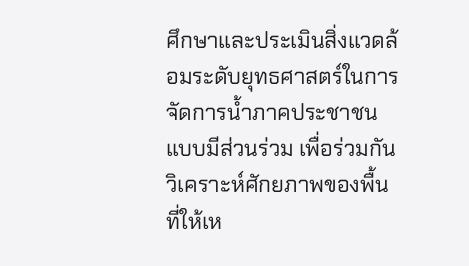ศึกษาและประเมินสิ่งแวดล้อมระดับยุทธศาสตร์ในการจัดการน้ำภาคประชาชนแบบมีส่วนร่วม เพื่อร่วมกันวิเคราะห์ศักยภาพของพื้นที่ให้เห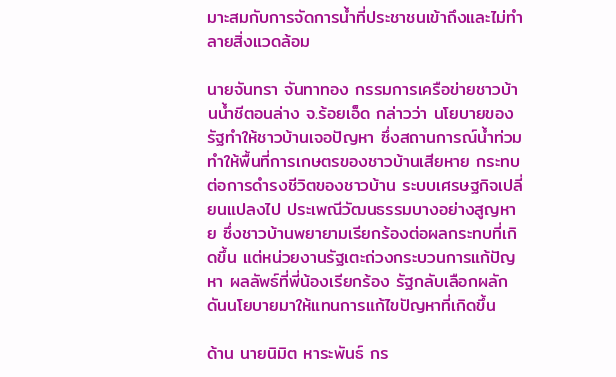มาะสมกับการจัดการน้ำที่ประชาชนเข้าถึงและไม่ทำลายสิ่งแวดล้อม

นายจันทรา จันทาทอง กรรมการเครือข่ายชาวบ้านน้ำชีตอนล่าง จ.ร้อยเอ็ด กล่าวว่า นโยบายของรัฐทำให้ชาวบ้านเจอปัญหา ซึ่งสถานการณ์น้ำท่วมทำให้พื้นที่การเกษตรของชาวบ้านเสียหาย กระทบต่อการดำรงชีวิตของชาวบ้าน ระบบเศรษฐกิจเปลี่ยนแปลงไป ประเพณีวัฒนธรรมบางอย่างสูญหาย ซึ่งชาวบ้านพยายามเรียกร้องต่อผลกระทบที่เกิดขึ้น แต่หน่วยงานรัฐเตะถ่วงกระบวนการแก้ปัญหา ผลลัพธ์ที่พี่น้องเรียกร้อง รัฐกลับเลือกผลักดันนโยบายมาให้แทนการแก้ไขปัญหาที่เกิดขึ้น

ด้าน นายนิมิต หาระพันธ์ กร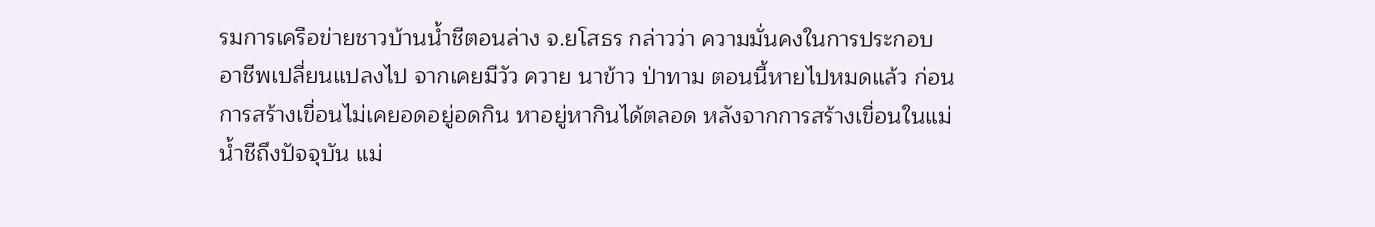รมการเครือข่ายชาวบ้านน้ำชีตอนล่าง จ.ยโสธร กล่าวว่า ความมั่นคงในการประกอบอาชีพเปลี่ยนแปลงไป จากเคยมีวัว ควาย นาข้าว ป่าทาม ตอนนี้หายไปหมดแล้ว ก่อนการสร้างเขื่อนไม่เคยอดอยู่อดกิน หาอยู่หากินได้ตลอด หลังจากการสร้างเขื่อนในแม่น้ำชีถึงปัจจุบัน แม่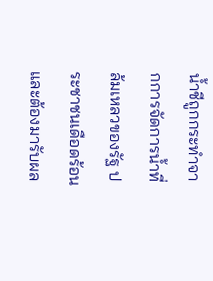น้ำชีถูกกระทำจากการจัดการน้ำที่ล้มเหลวของรัฐ ประชาชนเดือดร้อนและต้องมารับผล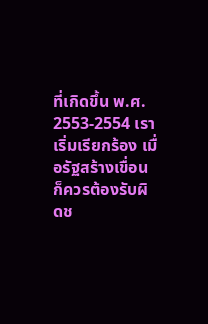ที่เกิดขึ้น พ.ศ. 2553-2554 เราเริ่มเรียกร้อง เมื่อรัฐสร้างเขื่อนก็ควรต้องรับผิดช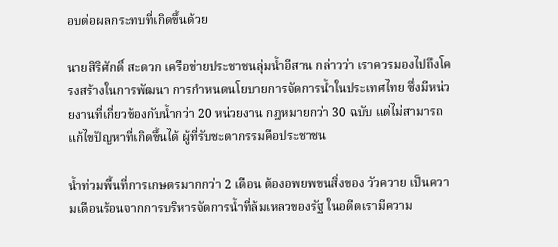อบต่อผลกระทบที่เกิดขึ้นด้วย

นายสิริศักดิ์ สะดวก เครือข่ายประชาชนลุ่มน้ำอีสาน กล่าวว่า เราควรมองไปถึงโครงสร้างในการพัฒนา การกำหนดนโยบายการจัดการน้ำในประเทศไทย ซึ่งมีหน่วยงานที่เกี่ยวข้องกับน้ำกว่า 20 หน่วยงาน กฎหมายกว่า 30 ฉบับ แต่ไม่สามารถแก้ไขปัญหาที่เกิดขึ้นได้ ผู้ที่รับชะตากรรมคือประชาชน

น้ำท่วมพื้นที่การเกษตรมากกว่า 2 เดือน ต้องอพยพขนสิ่งของ วัวควาย เป็นความเดือนร้อนจากการบริหารจัดการน้ำที่ล้มเหลวของรัฐ ในอดีตเรามีความ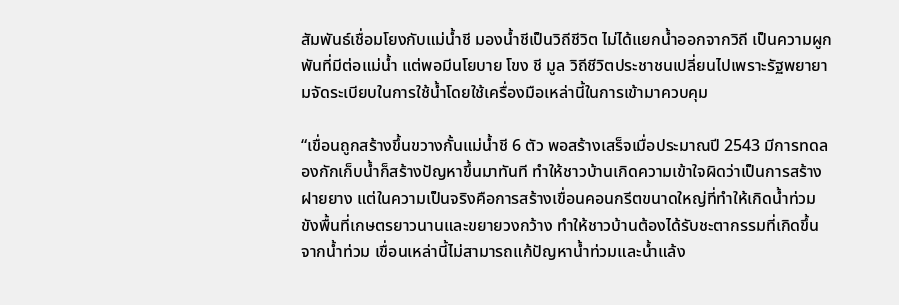สัมพันธ์เชื่อมโยงกับแม่น้ำชี มองน้ำชีเป็นวิถีชีวิต ไม่ได้แยกน้ำออกจากวิถี เป็นความผูกพันที่มีต่อแม่น้ำ แต่พอมีนโยบาย โขง ชี มูล วิถีชีวิตประชาชนเปลี่ยนไปเพราะรัฐพยายามจัดระเบียบในการใช้น้ำโดยใช้เครื่องมือเหล่านี้ในการเข้ามาควบคุม

“เขื่อนถูกสร้างขึ้นขวางกั้นแม่น้ำชี 6 ตัว พอสร้างเสร็จเมื่อประมาณปี 2543 มีการทดลองกักเก็บน้ำก็สร้างปัญหาขึ้นมาทันที ทำให้ชาวบ้านเกิดความเข้าใจผิดว่าเป็นการสร้างฝายยาง แต่ในความเป็นจริงคือการสร้างเขื่อนคอนกรีตขนาดใหญ่ที่ทำให้เกิดน้ำท่วมขังพื้นที่เกษตรยาวนานและขยายวงกว้าง ทำให้ชาวบ้านต้องได้รับชะตากรรมที่เกิดขึ้นจากน้ำท่วม เขื่อนเหล่านี้ไม่สามารถแก้ปัญหาน้ำท่วมและน้ำแล้ง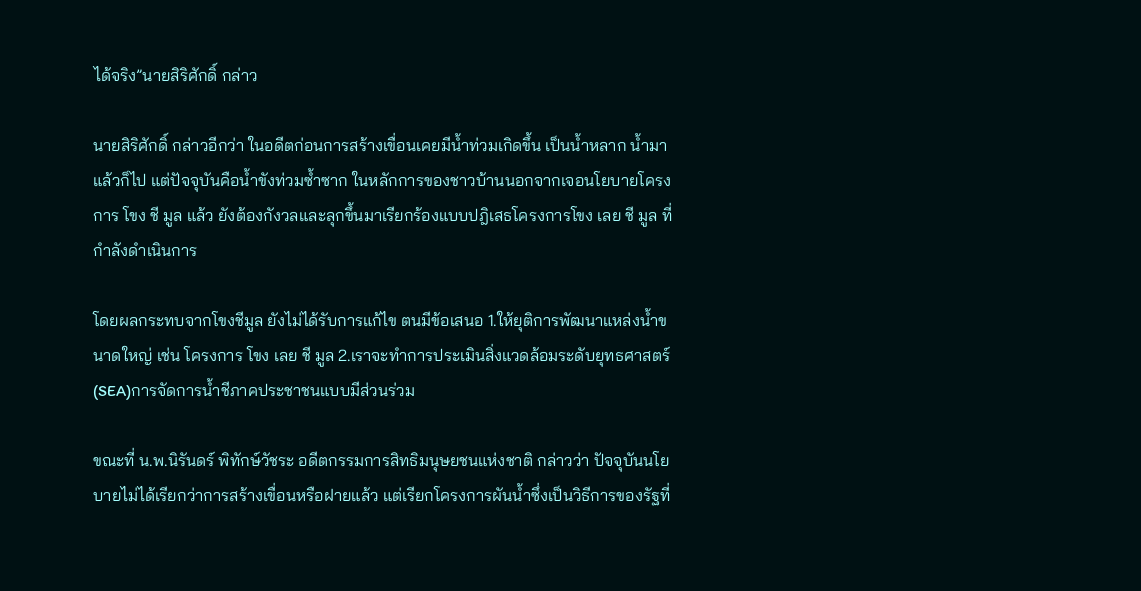ได้จริง”นายสิริศักดิ์ กล่าว

นายสิริศักดิ์ กล่าวอีกว่า ในอดีตก่อนการสร้างเขื่อนเคยมีน้ำท่วมเกิดขึ้น เป็นน้ำหลาก น้ำมาแล้วก็ไป แต่ปัจจุบันคือน้ำขังท่วมซ้ำซาก ในหลักการของชาวบ้านนอกจากเจอนโยบายโครงการ โขง ชี มูล แล้ว ยังต้องกังวลและลุกขึ้นมาเรียกร้องแบบปฎิเสธโครงการโขง เลย ชี มูล ที่กำลังดำเนินการ

โดยผลกระทบจากโขงชีมูล ยังไม่ได้รับการแก้ไข ตนมีข้อเสนอ 1.ให้ยุติการพัฒนาแหล่งน้ำขนาดใหญ่ เช่น โครงการ โขง เลย ชี มูล 2.เราจะทำการประเมินสิ่งแวดล้อมระดับยุทธศาสตร์(SEA)การจัดการน้ำชีภาคประชาชนแบบมีส่วนร่วม

ขณะที่ น.พ.นิรันดร์ พิทักษ์วัชระ อดีตกรรมการสิทธิมนุษยชนแห่งชาติ กล่าวว่า ปัจจุบันนโยบายไม่ได้เรียกว่าการสร้างเขื่อนหรือฝายแล้ว แต่เรียกโครงการผันน้ำซึ่งเป็นวิธีการของรัฐที่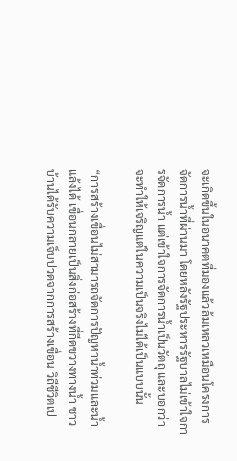จะเกิดขึ้นในอนาคตที่มองแล้วล้มเหลวเหมือนโครงการจัดการน้ำที่ผ่านมา โดยหลังรัฐประหารรัฐบาลไม่เข้าใจการจัดการน้ำ แต่เข้าใจการจัดการน้ำเป็นวัตถุ และบอกว่าจะทำให้เจริญแต่ในความเป็นจริงไม่ได้เป็นแบบนั้น

“การสร้างเขื่อนไม่สามารถจัดการปัญหาน้ำท่วมและน้ำแล้งได้ เขื่อนกลายเป็นสิ่งก่อสร้างที่กีดขวางทางน้ำ ชาวบ้านได้รับความเจ็บปวดจากการสร้างเขื่อน วิถีชีวิตเป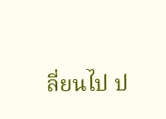ลี่ยนไป ป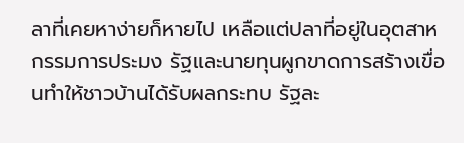ลาที่เคยหาง่ายก็หายไป เหลือแต่ปลาที่อยู่ในอุตสาหกรรมการประมง รัฐและนายทุนผูกขาดการสร้างเขื่อนทำให้ชาวบ้านได้รับผลกระทบ รัฐละ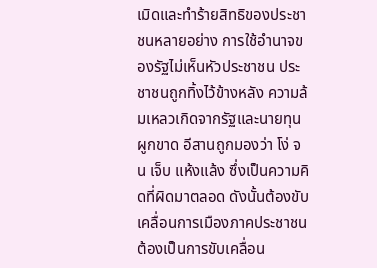เมิดและทำร้ายสิทธิของประชาชนหลายอย่าง การใช้อำนาจของรัฐไม่เห็นหัวประชาชน ประชาชนถูกทิ้งไว้ข้างหลัง ความล้มเหลวเกิดจากรัฐและนายทุนผูกขาด อีสานถูกมองว่า โง่ จน เจ็บ แห้งแล้ง ซึ่งเป็นความคิดที่ผิดมาตลอด ดังนั้นต้องขับเคลื่อนการเมืองภาคประชาชน ต้องเป็นการขับเคลื่อน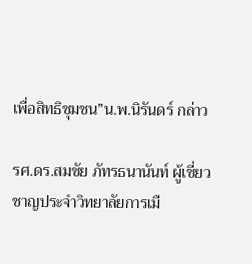เพื่อสิทธิชุมชน”น.พ.นิรันดร์ กล่าว

รศ.ดร.สมชัย ภัทรธนานันท์ ผู้เชี่ยวชาญประจำวิทยาลัยการเมื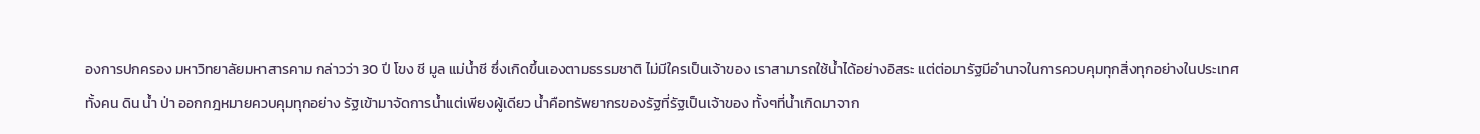องการปกครอง มหาวิทยาลัยมหาสารคาม กล่าวว่า 30 ปี โขง ชี มูล แม่น้ำชี ซึ่งเกิดขึ้นเองตามธรรมชาติ ไม่มีใครเป็นเจ้าของ เราสามารถใช้น้ำได้อย่างอิสระ แต่ต่อมารัฐมีอำนาจในการควบคุมทุกสิ่งทุกอย่างในประเทศ ทั้งคน ดิน น้ำ ป่า ออกกฎหมายควบคุมทุกอย่าง รัฐเข้ามาจัดการน้ำแต่เพียงผู้เดียว น้ำคือทรัพยากรของรัฐที่รัฐเป็นเจ้าของ ทั้งๆที่น้ำเกิดมาจาก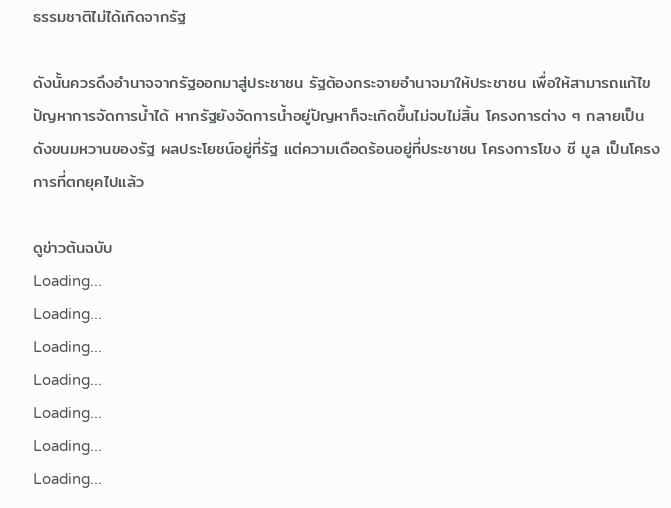ธรรมชาติไม่ได้เกิดจากรัฐ

ดังนั้นควรดึงอำนาจจากรัฐออกมาสู่ประชาชน รัฐต้องกระจายอำนาจมาให้ประชาชน เพื่อให้สามารถแก้ไขปัญหาการจัดการน้ำได้ หากรัฐยังจัดการน้ำอยู่ปัญหาก็จะเกิดขึ้นไม่จบไม่สิ้น โครงการต่าง ๆ กลายเป็นดังขนมหวานของรัฐ ผลประโยชน์อยู่ที่รัฐ แต่ความเดือดร้อนอยู่ที่ประชาชน โครงการโขง ชี มูล เป็นโครงการที่ตกยุคไปแล้ว

ดูข่าวต้นฉบับ
Loading...
Loading...
Loading...
Loading...
Loading...
Loading...
Loading...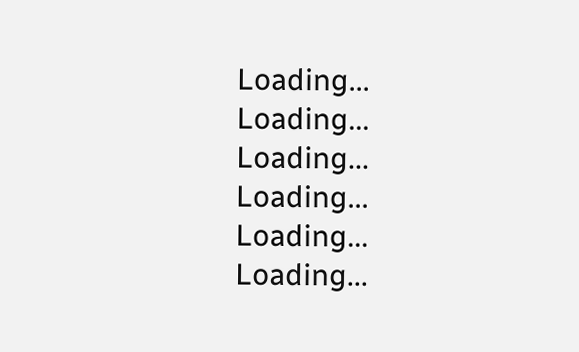Loading...
Loading...
Loading...
Loading...
Loading...
Loading...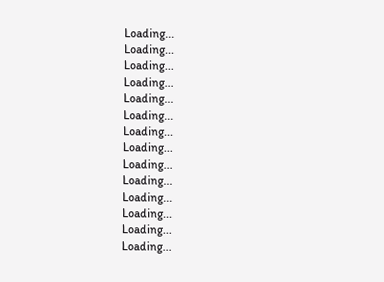Loading...
Loading...
Loading...
Loading...
Loading...
Loading...
Loading...
Loading...
Loading...
Loading...
Loading...
Loading...
Loading...
Loading...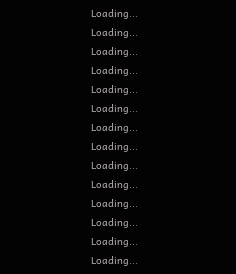Loading...
Loading...
Loading...
Loading...
Loading...
Loading...
Loading...
Loading...
Loading...
Loading...
Loading...
Loading...
Loading...
Loading...